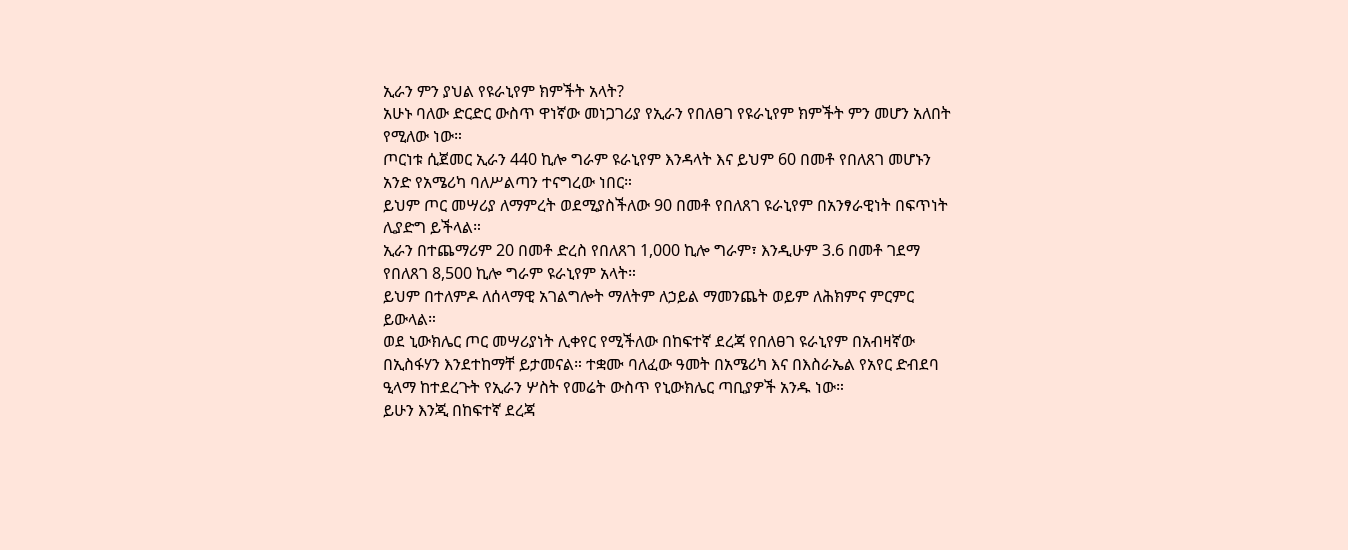ኢራን ምን ያህል የዩራኒየም ክምችት አላት?
አሁኑ ባለው ድርድር ውስጥ ዋነኛው መነጋገሪያ የኢራን የበለፀገ የዩራኒየም ክምችት ምን መሆን አለበት የሚለው ነው።
ጦርነቱ ሲጀመር ኢራን 440 ኪሎ ግራም ዩራኒየም እንዳላት እና ይህም 60 በመቶ የበለጸገ መሆኑን አንድ የአሜሪካ ባለሥልጣን ተናግረው ነበር።
ይህም ጦር መሣሪያ ለማምረት ወደሚያስችለው 90 በመቶ የበለጸገ ዩራኒየም በአንፃራዊነት በፍጥነት ሊያድግ ይችላል።
ኢራን በተጨማሪም 20 በመቶ ድረስ የበለጸገ 1,000 ኪሎ ግራም፣ እንዲሁም 3.6 በመቶ ገደማ የበለጸገ 8,500 ኪሎ ግራም ዩራኒየም አላት።
ይህም በተለምዶ ለሰላማዊ አገልግሎት ማለትም ለኃይል ማመንጨት ወይም ለሕክምና ምርምር ይውላል።
ወደ ኒውክሌር ጦር መሣሪያነት ሊቀየር የሚችለው በከፍተኛ ደረጃ የበለፀገ ዩራኒየም በአብዛኛው በኢስፋሃን እንደተከማቸ ይታመናል። ተቋሙ ባለፈው ዓመት በአሜሪካ እና በእስራኤል የአየር ድብደባ ዒላማ ከተደረጉት የኢራን ሦስት የመሬት ውስጥ የኒውክሌር ጣቢያዎች አንዱ ነው።
ይሁን እንጂ በከፍተኛ ደረጃ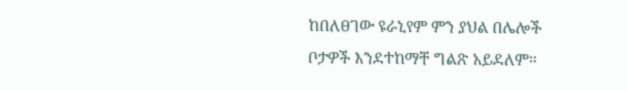ከበለፀገው ዩራኒየም ምን ያህል በሌሎች ቦታዎች እንደተከማቸ ግልጽ አይደለም።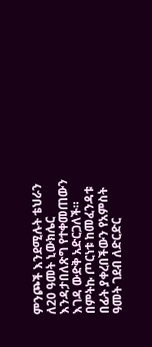ምንጮች እንደሚሉት ቴህራን ለ20 ዓመት ኒውክሌር እንዳታበለጽግ የተቀመጠውን እገዳ ውድቅ አድርጋለች። በምትኩ ጦርነቱ ከመፈንዳቱ በፊት ያቀረበችውን የአምስት ዓመት ገደብ ለድርድር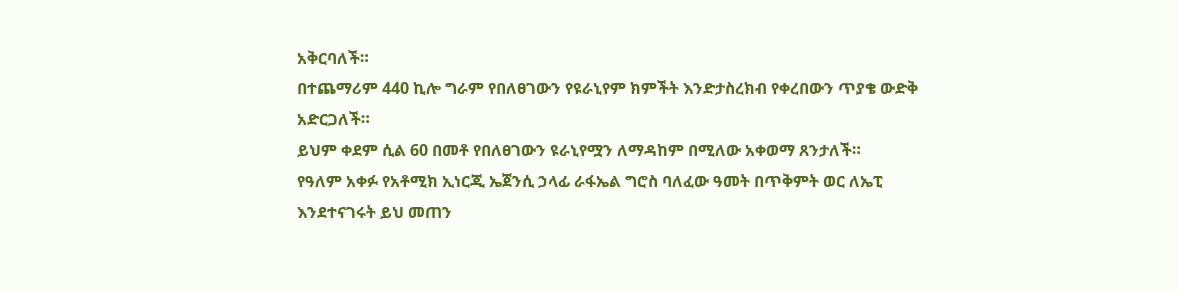አቅርባለች።
በተጨማሪም 440 ኪሎ ግራም የበለፀገውን የዩራኒየም ክምችት እንድታስረክብ የቀረበውን ጥያቄ ውድቅ አድርጋለች።
ይህም ቀደም ሲል 60 በመቶ የበለፀገውን ዩራኒየሟን ለማዳከም በሚለው አቀወማ ጸንታለች።
የዓለም አቀፉ የአቶሚክ ኢነርጂ ኤጀንሲ ኃላፊ ራፋኤል ግሮስ ባለፈው ዓመት በጥቅምት ወር ለኤፒ እንደተናገሩት ይህ መጠን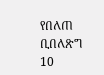የበለጠ ቢበለጽግ 10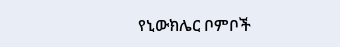የኒውክሌር ቦምቦች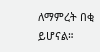ለማምረት በቂ ይሆናል።